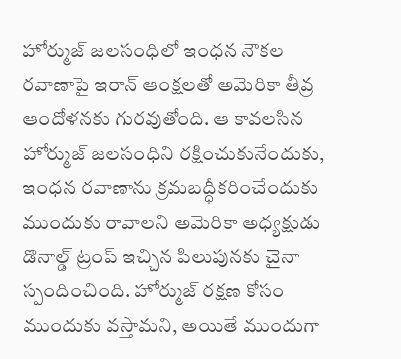హోర్ముజ్ జలసంధిలో ఇంధన నౌకల రవాణాపై ఇరాన్ ఆంక్షలతో అమెరికా తీవ్ర ఆందోళనకు గురవుతోంది. ఆ కావలసిన హోర్ముజ్ జలసంధిని రక్షించుకునేందుకు, ఇంధన రవాణాను క్రమబద్ధీకరించేందుకు ముందుకు రావాలని అమెరికా అధ్యక్షుడు డొనాల్డ్ ట్రంప్ ఇచ్చిన పిలుపునకు చైనా స్పందించింది. హోర్ముజ్ రక్షణ కోసం ముందుకు వస్తామని, అయితే ముందుగా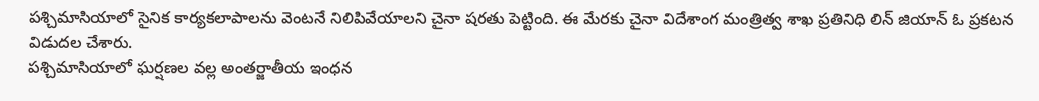పశ్చిమాసియాలో సైనిక కార్యకలాపాలను వెంటనే నిలిపివేయాలని చైనా షరతు పెట్టింది. ఈ మేరకు చైనా విదేశాంగ మంత్రిత్వ శాఖ ప్రతినిధి లిన్ జియాన్ ఓ ప్రకటన విడుదల చేశారు.
పశ్చిమాసియాలో ఘర్షణల వల్ల అంతర్జాతీయ ఇంధన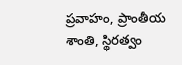ప్రవాహం, ప్రాంతీయ శాంతి, స్థిరత్వం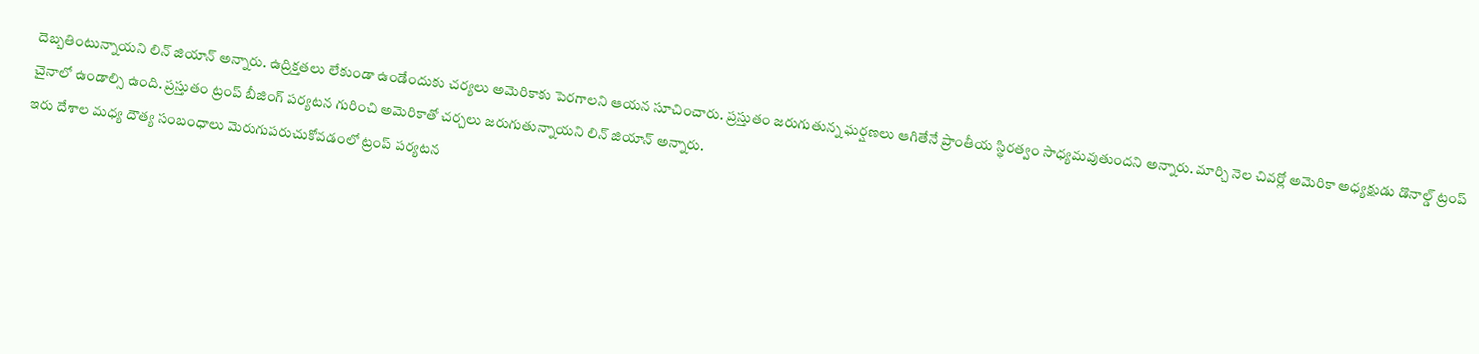దెబ్బతింటున్నాయని లిన్ జియాన్ అన్నారు. ఉద్రిక్తతలు లేకుండా ఉండేందుకు చర్యలు అమెరికాకు పెరగాలని ఆయన సూచించారు. ప్రస్తుతం జరుగుతున్న ఘర్షణలు ఆగితేనే ప్రాంతీయ స్థిరత్వం సాధ్యమవుతుందని అన్నారు. మార్చి నెల చివర్లో అమెరికా అధ్యక్షుడు డొనాల్డ్ ట్రంప్ చైనాలో ఉండాల్సి ఉంది. ప్రస్తుతం ట్రంప్ బీజింగ్ పర్యటన గురించి అమెరికాతో చర్చలు జరుగుతున్నాయని లిన్ జియాన్ అన్నారు.
ఇరు దేశాల మధ్య దౌత్య సంబంధాలు మెరుగుపరుచుకోవడంలో ట్రంప్ పర్యటన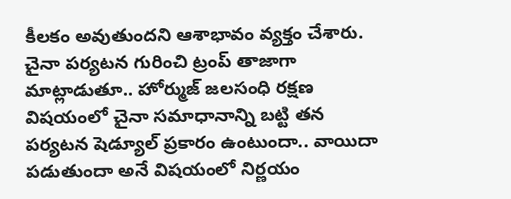కీలకం అవుతుందని ఆశాభావం వ్యక్తం చేశారు. చైనా పర్యటన గురించి ట్రంప్ తాజాగా మాట్లాడుతూ.. హోర్ముజ్ జలసంధి రక్షణ విషయంలో చైనా సమాధానాన్ని బట్టి తన పర్యటన షెడ్యూల్ ప్రకారం ఉంటుందా.. వాయిదా పడుతుందా అనే విషయంలో నిర్ణయం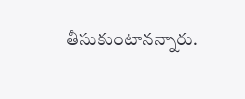తీసుకుంటానన్నారు.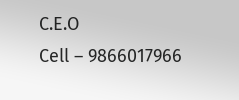C.E.O
Cell – 9866017966